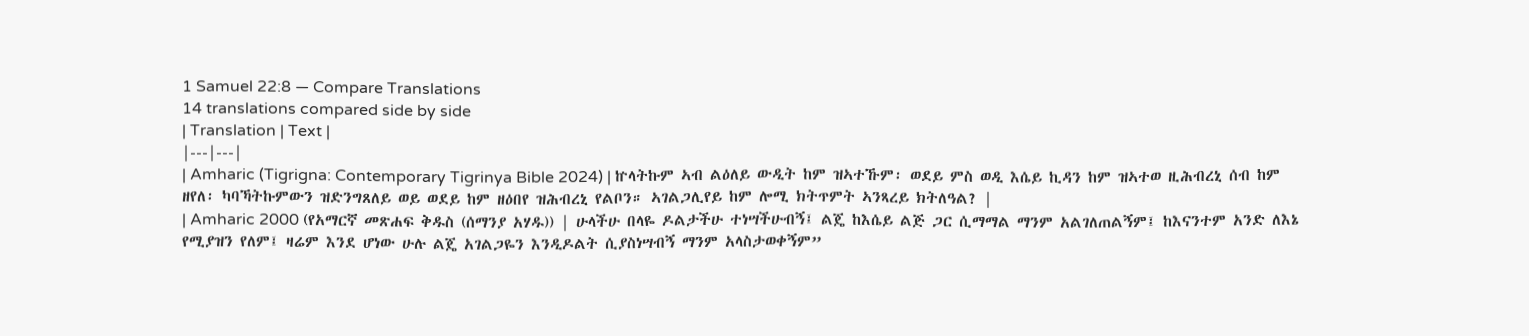1 Samuel 22:8 — Compare Translations
14 translations compared side by side
| Translation | Text |
|---|---|
| Amharic (Tigrigna: Contemporary Tigrinya Bible 2024) | ኵላትኩም ኣብ ልዕለይ ውዲት ከም ዝኣተኹም፡ ወደይ ምስ ወዲ እሴይ ኪዳን ከም ዝኣተወ ዚሕብረኒ ሰብ ከም ዘየለ፡ ካባኻትኩምውን ዝድንግጸለይ ወይ ወደይ ከም ዘዕበየ ዝሕብረኒ የልቦን። ኣገልጋሊየይ ከም ሎሚ ክትጥምት ኣንጻረይ ክትለዓል? |
| Amharic 2000 (የአማርኛ መጽሐፍ ቅዱስ (ሰማንያ አሃዱ)) | ሁላችሁ በላዬ ዶልታችሁ ተነሣችሁብኝ፤ ልጄ ከእሴይ ልጅ ጋር ሲማማል ማንም አልገለጠልኝም፤ ከእናንተም አንድ ለእኔ የሚያዝን የለም፤ ዛሬም እንደ ሆነው ሁሉ ልጄ አገልጋዬን እንዲዶልት ሲያስነሣብኝ ማንም አላስታወቀኝም”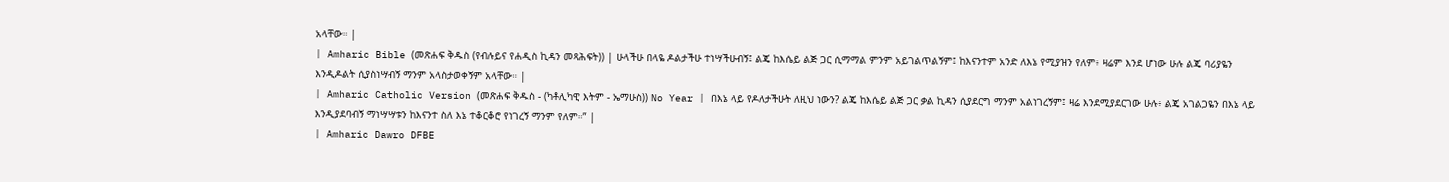አላቸው። |
| Amharic Bible (መጽሐፍ ቅዱስ (የብሉይና የሐዲስ ኪዳን መጻሕፍት)) | ሁላችሁ በላዬ ዶልታችሁ ተነሣችሁብኝ፤ ልጄ ከእሴይ ልጅ ጋር ሲማማል ምንም አይገልጥልኝም፤ ከእናንተም አንድ ለእኔ የሚያዝን የለም፥ ዛሬም እንደ ሆነው ሁሉ ልጄ ባሪያዬን እንዲዶልት ሲያስነሣብኝ ማንም አላስታወቀኝም አላቸው። |
| Amharic Catholic Version (መጽሐፍ ቅዱስ - (ካቶሊካዊ እትም - ኤማሁስ)) No Year | በእኔ ላይ የዶለታችሁት ለዚህ ነውን? ልጄ ከእሴይ ልጅ ጋር ቃል ኪዳን ሲያደርግ ማንም አልነገረኝም፤ ዛሬ እንደሚያደርገው ሁሉ፥ ልጄ አገልጋዬን በእኔ ላይ እንዲያደባብኝ ማነሣሣቱን ከእናንተ ስለ እኔ ተቆርቆሮ የነገረኝ ማንም የለም።” |
| Amharic Dawro DFBE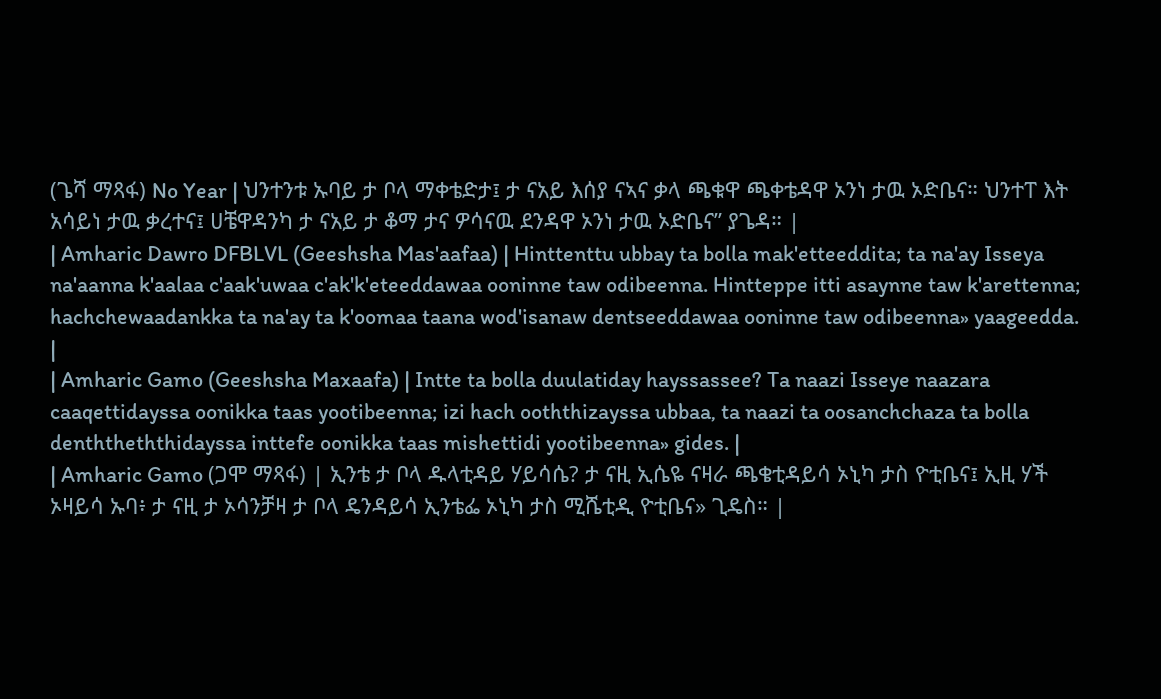(ጌሻ ማጻፋ) No Year | ህንተንቱ ኡባይ ታ ቦላ ማቀቴድታ፤ ታ ናአይ እሰያ ናኣና ቃላ ጫቁዋ ጫቀቴዳዋ ኦንነ ታዉ ኦድቤና። ህንተፐ እት አሳይነ ታዉ ቃረተና፤ ሀቼዋዳንካ ታ ናአይ ታ ቆማ ታና ዎሳናዉ ደንዳዋ ኦንነ ታዉ ኦድቤና” ያጌዳ። |
| Amharic Dawro DFBLVL (Geeshsha Mas'aafaa) | Hinttenttu ubbay ta bolla mak'etteeddita; ta na'ay Isseya na'aanna k'aalaa c'aak'uwaa c'ak'k'eteeddawaa ooninne taw odibeenna. Hintteppe itti asaynne taw k'arettenna; hachchewaadankka ta na'ay ta k'oomaa taana wod'isanaw dentseeddawaa ooninne taw odibeenna» yaageedda. |
| Amharic Gamo (Geeshsha Maxaafa) | Intte ta bolla duulatiday hayssassee? Ta naazi Isseye naazara caaqettidayssa oonikka taas yootibeenna; izi hach ooththizayssa ubbaa, ta naazi ta oosanchchaza ta bolla denththeththidayssa inttefe oonikka taas mishettidi yootibeenna» gides. |
| Amharic Gamo (ጋሞ ማጻፋ) | ኢንቴ ታ ቦላ ዱላቲዳይ ሃይሳሴ? ታ ናዚ ኢሴዬ ናዛራ ጫቄቲዳይሳ ኦኒካ ታስ ዮቲቤና፤ ኢዚ ሃች ኦዛይሳ ኡባ፥ ታ ናዚ ታ ኦሳንቻዛ ታ ቦላ ዴንዳይሳ ኢንቴፌ ኦኒካ ታስ ሚሼቲዲ ዮቲቤና» ጊዴስ። |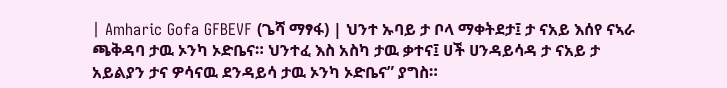| Amharic Gofa GFBEVF (ጌሻ ማፃፋ) | ህንተ ኡባይ ታ ቦላ ማቀትደታ፤ ታ ናአይ እሰየ ናኣራ ጫቅዳባ ታዉ ኦንካ ኦድቤና። ህንተፈ እስ አስካ ታዉ ቃተና፤ ሀች ሀንዳይሳዳ ታ ናአይ ታ አይልያን ታና ዎሳናዉ ደንዳይሳ ታዉ ኦንካ ኦድቤና” ያግስ።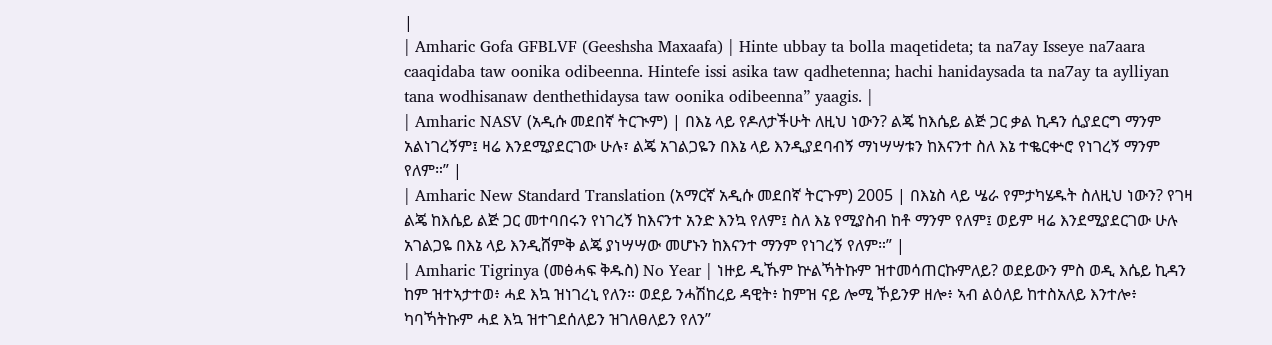|
| Amharic Gofa GFBLVF (Geeshsha Maxaafa) | Hinte ubbay ta bolla maqetideta; ta na7ay Isseye na7aara caaqidaba taw oonika odibeenna. Hintefe issi asika taw qadhetenna; hachi hanidaysada ta na7ay ta aylliyan tana wodhisanaw denthethidaysa taw oonika odibeenna” yaagis. |
| Amharic NASV (አዲሱ መደበኛ ትርጒም) | በእኔ ላይ የዶለታችሁት ለዚህ ነውን? ልጄ ከእሴይ ልጅ ጋር ቃል ኪዳን ሲያደርግ ማንም አልነገረኝም፤ ዛሬ እንደሚያደርገው ሁሉ፣ ልጄ አገልጋዬን በእኔ ላይ እንዲያደባብኝ ማነሣሣቱን ከእናንተ ስለ እኔ ተቈርቍሮ የነገረኝ ማንም የለም።” |
| Amharic New Standard Translation (አማርኛ አዲሱ መደበኛ ትርጉም) 2005 | በእኔስ ላይ ሤራ የምታካሄዱት ስለዚህ ነውን? የገዛ ልጄ ከእሴይ ልጅ ጋር መተባበሩን የነገረኝ ከእናንተ አንድ እንኳ የለም፤ ስለ እኔ የሚያስብ ከቶ ማንም የለም፤ ወይም ዛሬ እንደሚያደርገው ሁሉ አገልጋዬ በእኔ ላይ እንዲሸምቅ ልጄ ያነሣሣው መሆኑን ከእናንተ ማንም የነገረኝ የለም።” |
| Amharic Tigrinya (መፅሓፍ ቅዱስ) No Year | ነዙይ ዲኹም ኵልኻትኩም ዝተመሳጠርኩምለይ? ወደይውን ምስ ወዲ እሴይ ኪዳን ከም ዝተኣታተወ፥ ሓደ እኳ ዝነገረኒ የለን። ወደይ ንሓሽከረይ ዳዊት፥ ከምዝ ናይ ሎሚ ኾይንዎ ዘሎ፥ ኣብ ልዕለይ ከተስአለይ እንተሎ፥ ካባኻትኩም ሓደ እኳ ዝተገደሰለይን ዝገለፀለይን የለን”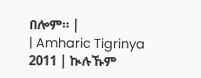በሎም። |
| Amharic Tigrinya 2011 | ኲሉኹም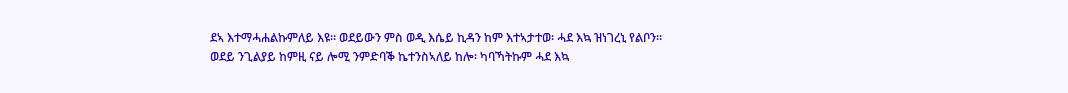ደኣ እተማሓሐልኩምለይ እዩ። ወደይውን ምስ ወዲ እሴይ ኪዳን ከም እተኣታተወ፡ ሓደ እኳ ዝነገረኒ የልቦን። ወደይ ንጊልያይ ከምዚ ናይ ሎሚ ንምድባቕ ኬተንስኣለይ ከሎ፡ ካባኻትኩም ሓደ እኳ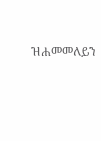ዝሐመመለይን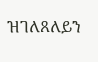ዝገለጸለይን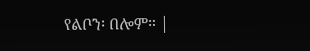የልቦን፡ በሎም። |